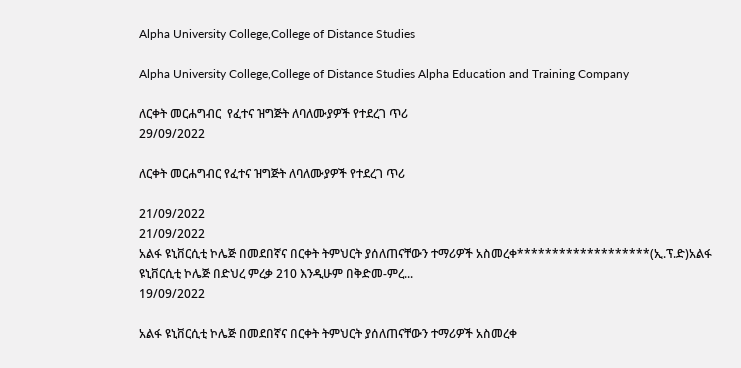Alpha University College,College of Distance Studies

Alpha University College,College of Distance Studies Alpha Education and Training Company

ለርቀት መርሐግብር  የፈተና ዝግጅት ለባለሙያዎች የተደረገ ጥሪ
29/09/2022

ለርቀት መርሐግብር የፈተና ዝግጅት ለባለሙያዎች የተደረገ ጥሪ

21/09/2022
21/09/2022
አልፋ ዩኒቨርሲቲ ኮሌጅ በመደበኛና በርቀት ትምህርት ያሰለጠናቸውን ተማሪዎች አስመረቀ*******************(ኢ.ፕ.ድ)አልፋ ዩኒቨርሲቲ ኮሌጅ በድህረ ምረቃ 210 እንዲሁም በቅድመ-ምረ...
19/09/2022

አልፋ ዩኒቨርሲቲ ኮሌጅ በመደበኛና በርቀት ትምህርት ያሰለጠናቸውን ተማሪዎች አስመረቀ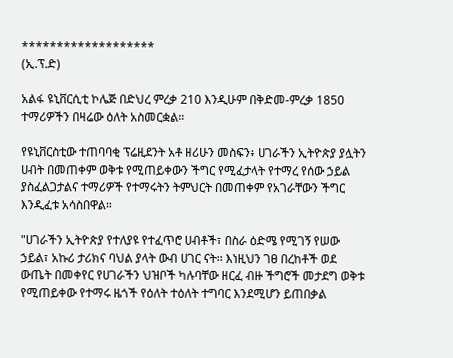*******************
(ኢ.ፕ.ድ)

አልፋ ዩኒቨርሲቲ ኮሌጅ በድህረ ምረቃ 210 እንዲሁም በቅድመ-ምረቃ 1850 ተማሪዎችን በዛሬው ዕለት አስመርቋል።

የዩኒቨርስቲው ተጠባባቂ ፕሬዚደንት አቶ ዘሪሁን መስፍን፥ ሀገራችን ኢትዮጵያ ያሏትን ሀብት በመጠቀም ወቅቱ የሚጠይቀውን ችግር የሚፈታላት የተማረ የሰው ኃይል ያስፈልጋታልና ተማሪዎች የተማሩትን ትምህርት በመጠቀም የአገራቸውን ችግር እንዲፈቱ አሳስበዋል።

"ሀገራችን ኢትዮጵያ የተለያዩ የተፈጥሮ ሀብቶች፣ በስራ ዕድሜ የሚገኝ የሠው ኃይል፣ አኩሪ ታሪክና ባህል ያላት ውብ ሀገር ናት፡፡ እነዚህን ገፀ በረከቶች ወደ ውጤት በመቀየር የሀገራችን ህዝቦች ካሉባቸው ዘርፈ ብዙ ችግሮች መታደግ ወቅቱ የሚጠይቀው የተማሩ ዜጎች የዕለት ተዕለት ተግባር እንደሚሆን ይጠበቃል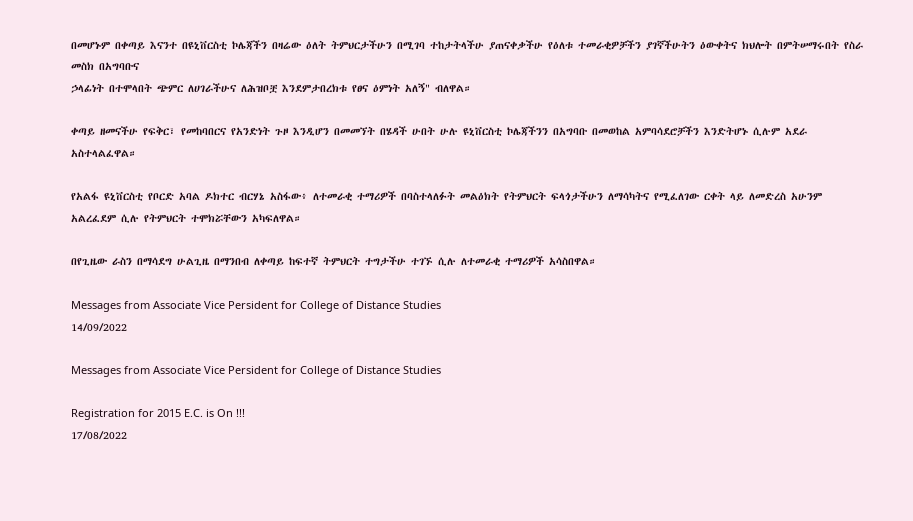በመሆኑም በቀጣይ እናንተ በዩኒቨርስቲ ኮሌጃችን በዛሬው ዕለት ትምህርታችሁን በሚገባ ተከታትላችሁ ያጠናቀቃችሁ የዕለቱ ተመራቂዎቻችን ያገኛችሁትን ዕውቀትና ክህሎት በምትሠማሩበት የስራ መስክ በአግባቡና
ኃላፊነት በተሞላበት ጭምር ለሀገራችሁና ለሕዝቦቿ እንደምታበረክቱ የፀና ዕምነት አለኝ" ብለዋል።

ቀጣይ ዘመናችሁ የፍቅር፣ የመከባበርና የአንድነት ጉዞ እንዲሆን በመመኘት በሄዳች ሁበት ሁሉ ዩኒቨርስቲ ኮሌጃችንን በአግባቡ በመወከል አምባሳደሮቻችን እንድትሆኑ ሲሉም አደራ አስተላልፈዋል።

የአልፋ ዩኒቨርስቲ የቦርድ አባል ዶክተር ብርሃኔ አስፋው፥ ለተመራቂ ተማሪዎች በባስተላለፉት መልዕክት የትምህርት ፍላጎታችሁን ለማሳካትና የሚፈለገው ርቀት ላይ ለመድረስ አሁንም አልረፈደም ሲሉ የትምህርት ተሞክሯቸውን አካፍለዋል።

በየጊዜው ራስን በማሳደግ ሁልጊዜ በማንበብ ለቀጣይ ከፍተኛ ትምህርት ተግታችሁ ተገኙ ሲሉ ለተመራቂ ተማሪዎች አሳስበዋል።

Messages from Associate Vice Persident for College of Distance Studies
14/09/2022

Messages from Associate Vice Persident for College of Distance Studies

Registration for 2015 E.C. is On !!!
17/08/2022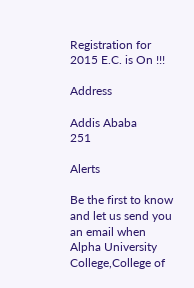Registration for 2015 E.C. is On !!!

Address

Addis Ababa
251

Alerts

Be the first to know and let us send you an email when Alpha University College,College of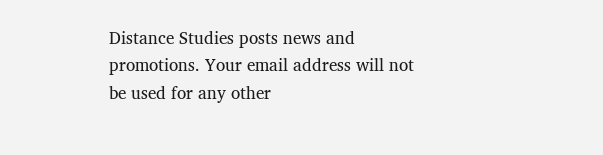Distance Studies posts news and promotions. Your email address will not be used for any other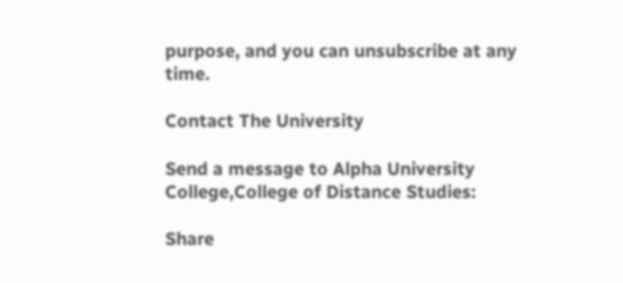purpose, and you can unsubscribe at any time.

Contact The University

Send a message to Alpha University College,College of Distance Studies:

Share